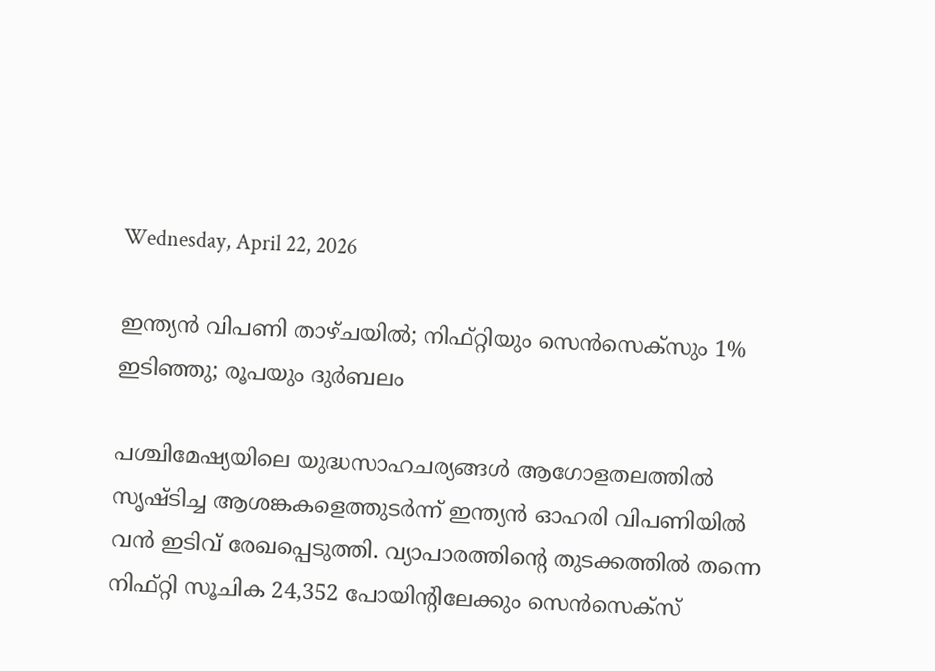Wednesday, April 22, 2026

ഇന്ത്യന്‍ വിപണി താഴ്ചയില്‍; നിഫ്റ്റിയും സെന്‍സെക്‌സും 1% ഇടിഞ്ഞു; രൂപയും ദുര്‍ബലം

പശ്ചിമേഷ്യയിലെ യുദ്ധസാഹചര്യങ്ങള്‍ ആഗോളതലത്തില്‍ സൃഷ്ടിച്ച ആശങ്കകളെത്തുടര്‍ന്ന് ഇന്ത്യന്‍ ഓഹരി വിപണിയില്‍ വന്‍ ഇടിവ് രേഖപ്പെടുത്തി. വ്യാപാരത്തിന്റെ തുടക്കത്തില്‍ തന്നെ നിഫ്റ്റി സൂചിക 24,352 പോയിന്റിലേക്കും സെന്‍സെക്‌സ്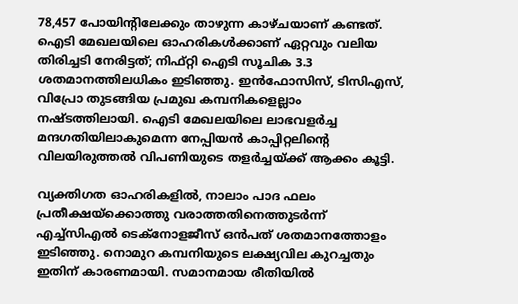78,457 പോയിന്റിലേക്കും താഴുന്ന കാഴ്ചയാണ് കണ്ടത്. ഐടി മേഖലയിലെ ഓഹരികള്‍ക്കാണ് ഏറ്റവും വലിയ തിരിച്ചടി നേരിട്ടത്; നിഫ്റ്റി ഐടി സൂചിക 3.3 ശതമാനത്തിലധികം ഇടിഞ്ഞു. ഇന്‍ഫോസിസ്, ടിസിഎസ്, വിപ്രോ തുടങ്ങിയ പ്രമുഖ കമ്പനികളെല്ലാം നഷ്ടത്തിലായി. ഐടി മേഖലയിലെ ലാഭവളര്‍ച്ച മന്ദഗതിയിലാകുമെന്ന നേപ്പിയന്‍ കാപ്പിറ്റലിന്റെ വിലയിരുത്തല്‍ വിപണിയുടെ തളര്‍ച്ചയ്ക്ക് ആക്കം കൂട്ടി.

വ്യക്തിഗത ഓഹരികളില്‍, നാലാം പാദ ഫലം പ്രതീക്ഷയ്‌ക്കൊത്തു വരാത്തതിനെത്തുടര്‍ന്ന് എച്ച്സിഎല്‍ ടെക്നോളജീസ് ഒന്‍പത് ശതമാനത്തോളം ഇടിഞ്ഞു. നൊമുറ കമ്പനിയുടെ ലക്ഷ്യവില കുറച്ചതും ഇതിന് കാരണമായി. സമാനമായ രീതിയില്‍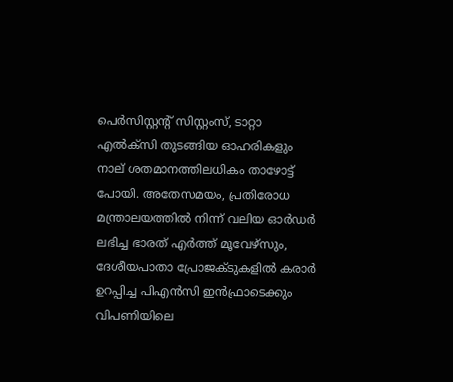പെര്‍സിസ്റ്റന്റ് സിസ്റ്റംസ്, ടാറ്റാ എല്‍ക്‌സി തുടങ്ങിയ ഓഹരികളും നാല് ശതമാനത്തിലധികം താഴോട്ട് പോയി. അതേസമയം, പ്രതിരോധ മന്ത്രാലയത്തില്‍ നിന്ന് വലിയ ഓര്‍ഡര്‍ ലഭിച്ച ഭാരത് എര്‍ത്ത് മൂവേഴ്സും, ദേശീയപാതാ പ്രോജക്ടുകളില്‍ കരാര്‍ ഉറപ്പിച്ച പിഎന്‍സി ഇന്‍ഫ്രാടെക്കും വിപണിയിലെ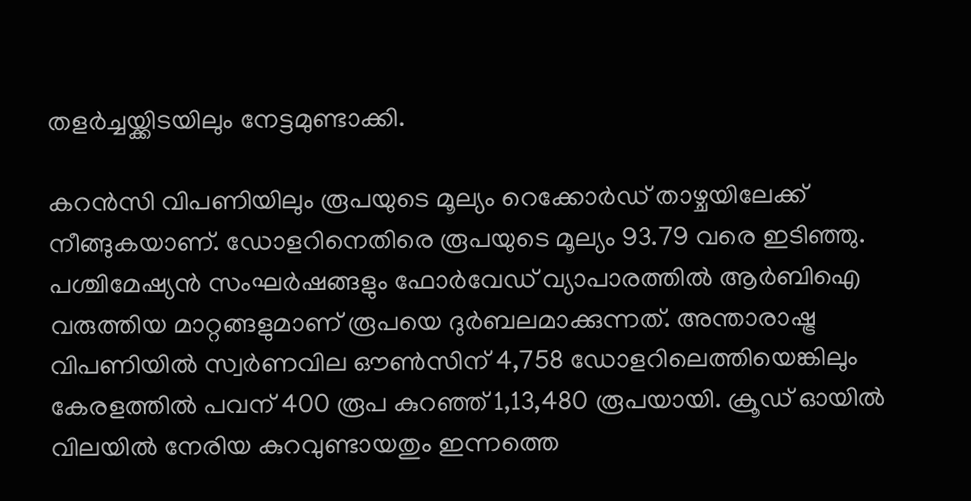തളര്‍ച്ചയ്ക്കിടയിലും നേട്ടമുണ്ടാക്കി.

കറന്‍സി വിപണിയിലും രൂപയുടെ മൂല്യം റെക്കോര്‍ഡ് താഴ്ചയിലേക്ക് നീങ്ങുകയാണ്. ഡോളറിനെതിരെ രൂപയുടെ മൂല്യം 93.79 വരെ ഇടിഞ്ഞു. പശ്ചിമേഷ്യന്‍ സംഘര്‍ഷങ്ങളും ഫോര്‍വേഡ് വ്യാപാരത്തില്‍ ആര്‍ബിഐ വരുത്തിയ മാറ്റങ്ങളുമാണ് രൂപയെ ദുര്‍ബലമാക്കുന്നത്. അന്താരാഷ്ട്ര വിപണിയില്‍ സ്വര്‍ണവില ഔണ്‍സിന് 4,758 ഡോളറിലെത്തിയെങ്കിലും കേരളത്തില്‍ പവന് 400 രൂപ കുറഞ്ഞ് 1,13,480 രൂപയായി. ക്രൂഡ് ഓയില്‍ വിലയില്‍ നേരിയ കുറവുണ്ടായതും ഇന്നത്തെ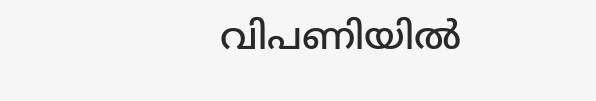വിപണിയില്‍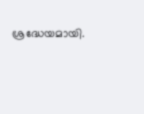ശ്രദ്ധേയമായി.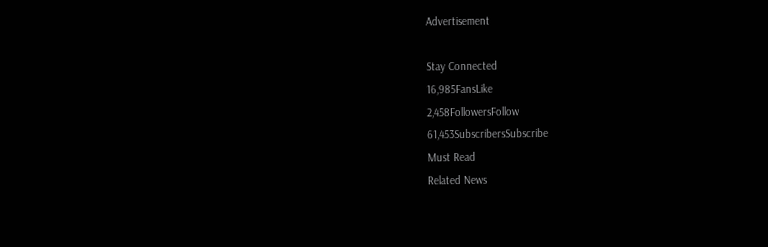Advertisement

Stay Connected
16,985FansLike
2,458FollowersFollow
61,453SubscribersSubscribe
Must Read
Related News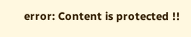error: Content is protected !!